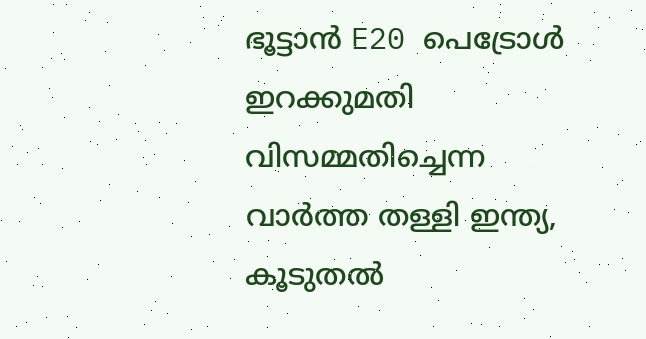ഭൂട്ടാൻ E20 പെട്രോൾ ഇറക്കുമതി വിസമ്മതിച്ചെന്ന വാർത്ത തള്ളി ഇന്ത്യ, കൂടുതൽ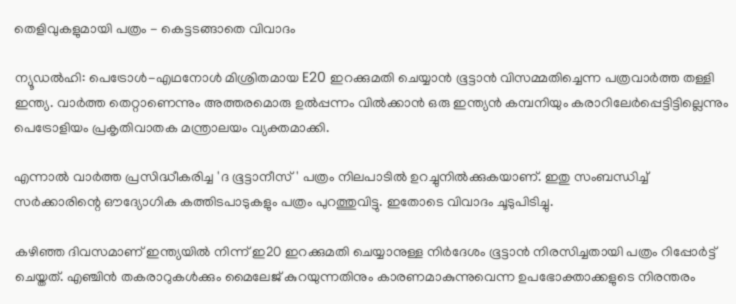തെളിവുകളുമായി പത്രം - കെട്ടടങ്ങാതെ വിവാദം

ന്യൂഡൽഹി: പെട്രോൾ-എഥനോൾ മിശ്രിതമായ E20 ഇറക്കുമതി ചെയ്യാൻ ഭൂട്ടാൻ വിസമ്മതിച്ചെന്ന പത്രവാർത്ത തള്ളി ഇന്ത്യ. വാർത്ത തെറ്റാണെന്നും അത്തരമൊരു ഉൽപ്പന്നം വിൽക്കാൻ ഒരു ഇന്ത്യൻ കമ്പനിയും കരാറിലേർപ്പെട്ടിട്ടില്ലെന്നും പെട്രോളിയം പ്രകൃതിവാതക മന്ത്രാലയം വ്യക്തമാക്കി.

എന്നാൽ വാർത്ത പ്രസിദ്ധീകരിച്ച 'ദ ഭൂട്ടാനീസ്' പത്രം നിലപാടിൽ ഉറച്ചുനിൽക്കുകയാണ്. ഇതു സംബന്ധിച്ച് സർക്കാരിന്റെ ഔദ്യോഗിക കത്തിടപാടുകളും പത്രം പുറത്തുവിട്ടു. ഇതോടെ വിവാദം ചൂടുപിടിച്ചു.

കഴിഞ്ഞ ദിവസമാണ് ഇന്ത്യയിൽ നിന്ന് ഇ20 ഇറക്കുമതി ചെയ്യാനുള്ള നിർദേശം ഭൂട്ടാൻ നിരസിച്ചതായി പത്രം റിപ്പോർട്ട് ചെയ്തത്. എഞ്ചിൻ തകരാറുകൾക്കും മൈലേജ് കുറയുന്നതിനും കാരണമാകുന്നുവെന്ന ഉപഭോക്താക്കളുടെ നിരന്തരം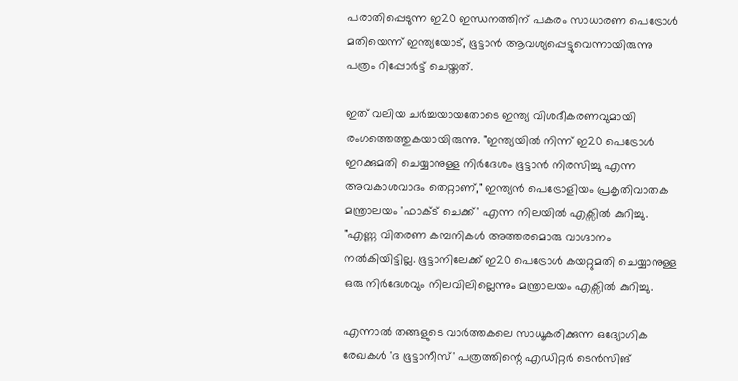പരാതിപ്പെടുന്ന ഇ20 ഇന്ധനത്തിന് പകരം സാധാരണ പെട്രോൾ മതിയെന്ന് ഇന്ത്യയോട്, ഭൂട്ടാൻ ആവശ്യപ്പെട്ടുവെന്നായിരുന്നു പത്രം റിപ്പോർട്ട് ചെയ്തത്.

ഇത് വലിയ ചര്‍ച്ചയായതോടെ ഇന്ത്യ വിശദീകരണവുമായി രംഗത്തെത്തുകയായിരുന്നു. "ഇന്ത്യയിൽ നിന്ന് ഇ20 പെട്രോൾ ഇറക്കുമതി ചെയ്യാനുള്ള നിർദേശം ഭൂട്ടാൻ നിരസിച്ചു എന്ന അവകാശവാദം തെറ്റാണ്," ഇന്ത്യൻ പെട്രോളിയം പ്രകൃതിവാതക മന്ത്രാലയം 'ഫാക്ട് ചെക്ക്' എന്ന നിലയിൽ എക്സിൽ കുറിച്ചു. "എണ്ണ വിതരണ കമ്പനികൾ അത്തരമൊരു വാഗ്ദാനം നൽകിയിട്ടില്ല. ഭൂട്ടാനിലേക്ക് ഇ20 പെട്രോൾ കയറ്റുമതി ചെയ്യാനുള്ള ഒരു നിർദേശവും നിലവിലില്ലെന്നും മന്ത്രാലയം എക്സിൽ കുറിച്ചു.

എന്നാൽ തങ്ങളുടെ വാര്‍ത്തകലെ സാധൂകരിക്കുന്ന ഒദ്യോഗിക രേഖകൾ 'ദ ഭൂട്ടാനീസ്' പത്രത്തിന്റെ എഡിറ്റർ ടെൻസിങ്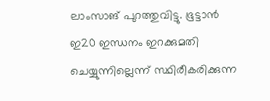ലാംസാങ് പുറത്തുവിട്ടു. ഭൂട്ടാൻ ഇ20 ഇന്ധനം ഇറക്കുമതി ചെയ്യുന്നില്ലെന്ന് സ്ഥിരീകരിക്കുന്ന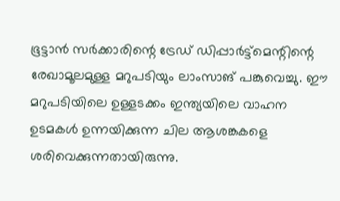ഭൂട്ടാൻ സർക്കാരിന്റെ ട്രേഡ് ഡിപ്പാർട്ട്മെന്റിന്റെ രേഖാമൂലമുള്ള മറുപടിയും ലാംസാങ് പങ്കുവെച്ചു. ഈ മറുപടിയിലെ ഉള്ളടക്കം ഇന്ത്യയിലെ വാഹന ഉടമകൾ ഉന്നയിക്കുന്ന ചില ആശങ്കകളെ ശരിവെക്കുന്നതായിരുന്നു.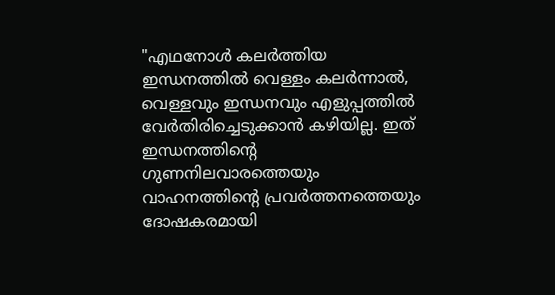"എഥനോൾ കലർത്തിയ ഇന്ധനത്തിൽ വെള്ളം കലർന്നാൽ, വെള്ളവും ഇന്ധനവും എളുപ്പത്തിൽ വേർതിരിച്ചെടുക്കാൻ കഴിയില്ല. ഇത് ഇന്ധനത്തിന്റെ ഗുണനിലവാരത്തെയും വാഹനത്തിന്റെ പ്രവർത്തനത്തെയും ദോഷകരമായി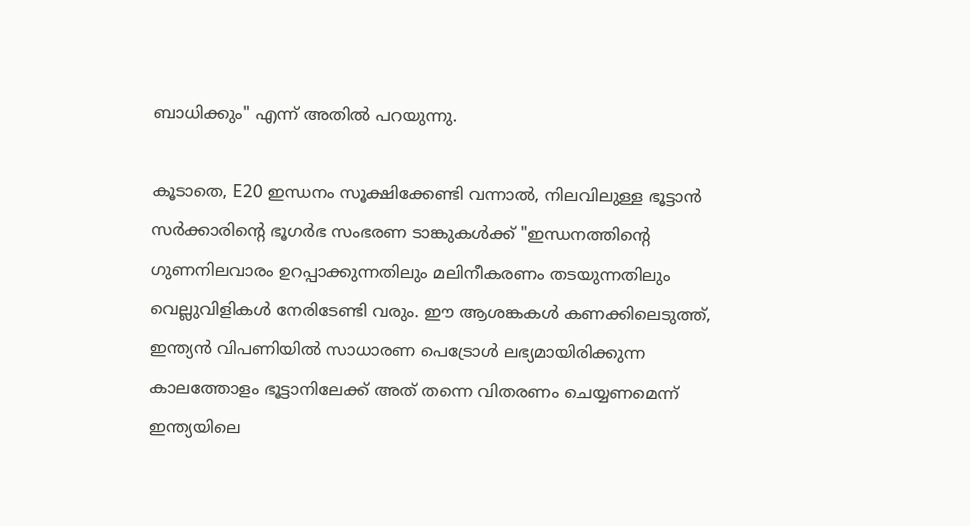ബാധിക്കും" എന്ന് അതിൽ പറയുന്നു.

കൂടാതെ, E20 ഇന്ധനം സൂക്ഷിക്കേണ്ടി വന്നാൽ, നിലവിലുള്ള ഭൂട്ടാൻ സർക്കാരിന്റെ ഭൂഗർഭ സംഭരണ ടാങ്കുകൾക്ക് "ഇന്ധനത്തിന്റെ ഗുണനിലവാരം ഉറപ്പാക്കുന്നതിലും മലിനീകരണം തടയുന്നതിലും വെല്ലുവിളികൾ നേരിടേണ്ടി വരും. ഈ ആശങ്കകൾ കണക്കിലെടുത്ത്, ഇന്ത്യൻ വിപണിയിൽ സാധാരണ പെട്രോൾ ലഭ്യമായിരിക്കുന്ന കാലത്തോളം ഭൂട്ടാനിലേക്ക് അത് തന്നെ വിതരണം ചെയ്യണമെന്ന് ഇന്ത്യയിലെ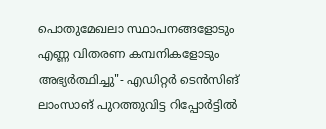പൊതുമേഖലാ സ്ഥാപനങ്ങളോടും എണ്ണ വിതരണ കമ്പനികളോടും അഭ്യർത്ഥിച്ചു"- എഡിറ്റർ ടെൻസിങ് ലാംസാങ് പുറത്തുവിട്ട റിപ്പോർട്ടിൽ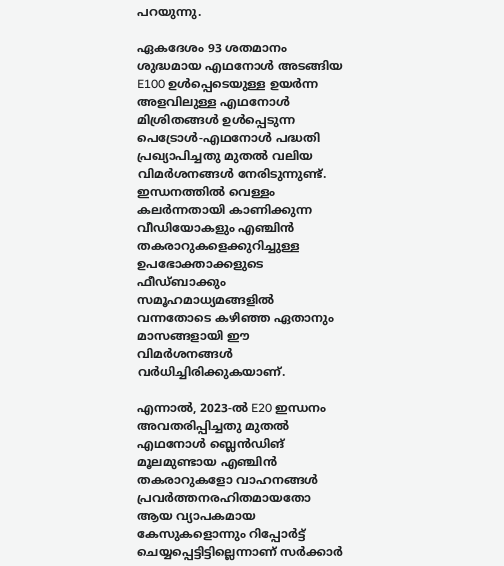പറയുന്നു.

ഏകദേശം 93 ശതമാനം ശുദ്ധമായ എഥനോൾ അടങ്ങിയ E100 ഉൾപ്പെടെയുള്ള ഉയർന്ന അളവിലുള്ള എഥനോൾ മിശ്രിതങ്ങൾ ഉൾപ്പെടുന്ന പെട്രോൾ-എഥനോൾ പദ്ധതി പ്രഖ്യാപിച്ചതു മുതൽ വലിയ വിമർശനങ്ങൾ നേരിടുന്നുണ്ട്. ഇന്ധനത്തിൽ വെള്ളം കലർന്നതായി കാണിക്കുന്ന വീഡിയോകളും എഞ്ചിൻ തകരാറുകളെക്കുറിച്ചുള്ള ഉപഭോക്താക്കളുടെ ഫീഡ്‌ബാക്കും സമൂഹമാധ്യമങ്ങളിൽ വന്നതോടെ കഴിഞ്ഞ ഏതാനും മാസങ്ങളായി ഈ വിമർശനങ്ങൾ വർധിച്ചിരിക്കുകയാണ്.

എന്നാൽ, 2023-ൽ E20 ഇന്ധനം അവതരിപ്പിച്ചതു മുതൽ എഥനോൾ ബ്ലെൻഡിങ് മൂലമുണ്ടായ എഞ്ചിൻ തകരാറുകളോ വാഹനങ്ങൾ പ്രവർത്തനരഹിതമായതോ ആയ വ്യാപകമായ കേസുകളൊന്നും റിപ്പോർട്ട് ചെയ്യപ്പെട്ടിട്ടില്ലെന്നാണ് സർക്കാർ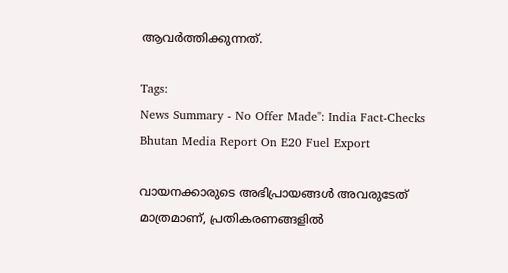ആവർത്തിക്കുന്നത്.

Tags:
News Summary - No Offer Made": India Fact-Checks Bhutan Media Report On E20 Fuel Export

വായനക്കാരുടെ അഭിപ്രായങ്ങള്‍ അവരുടേത് മാത്രമാണ്, പ്രതികരണങ്ങളിൽ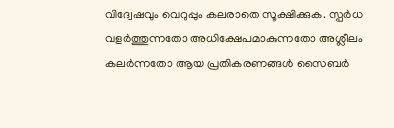വിദ്വേഷവും വെറുപ്പും കലരാതെ സൂക്ഷിക്കുക. സ്പർധ വളർത്തുന്നതോ അധിക്ഷേപമാകുന്നതോ അശ്ലീലം കലർന്നതോ ആയ പ്രതികരണങ്ങൾ സൈബർ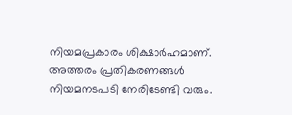നിയമപ്രകാരം ശിക്ഷാർഹമാണ്. അത്തരം പ്രതികരണങ്ങൾ നിയമനടപടി നേരിടേണ്ടി വരും.